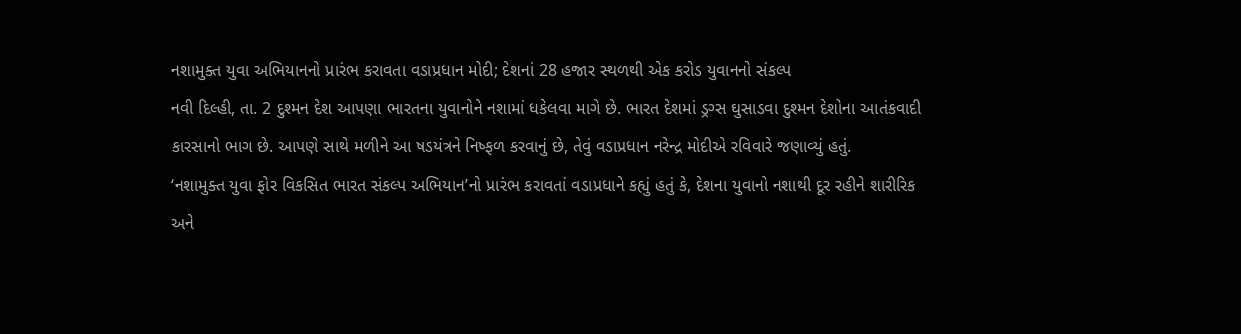નશામુક્ત યુવા અભિયાનનો પ્રારંભ કરાવતા વડાપ્રધાન મોદી; દેશનાં 28 હજાર સ્થળથી એક કરોડ યુવાનનો સંકલ્પ
નવી દિલ્હી, તા. 2 દુશ્મન દેશ આપણા ભારતના યુવાનોને નશામાં ધકેલવા માગે છે. ભારત દેશમાં ડ્રગ્સ ઘુસાડવા દુશ્મન દેશોના આતંકવાદી કારસાનો ભાગ છે. આપણે સાથે મળીને આ ષડયંત્રને નિષ્ફળ કરવાનું છે, તેવું વડાપ્રધાન નરેન્દ્ર મોદીએ રવિવારે જણાવ્યું હતું.
‘નશામુક્ત યુવા ફોર વિકસિત ભારત સંકલ્પ અભિયાન’નો પ્રારંભ કરાવતાં વડાપ્રધાને કહ્યું હતું કે, દેશના યુવાનો નશાથી દૂર રહીને શારીરિક અને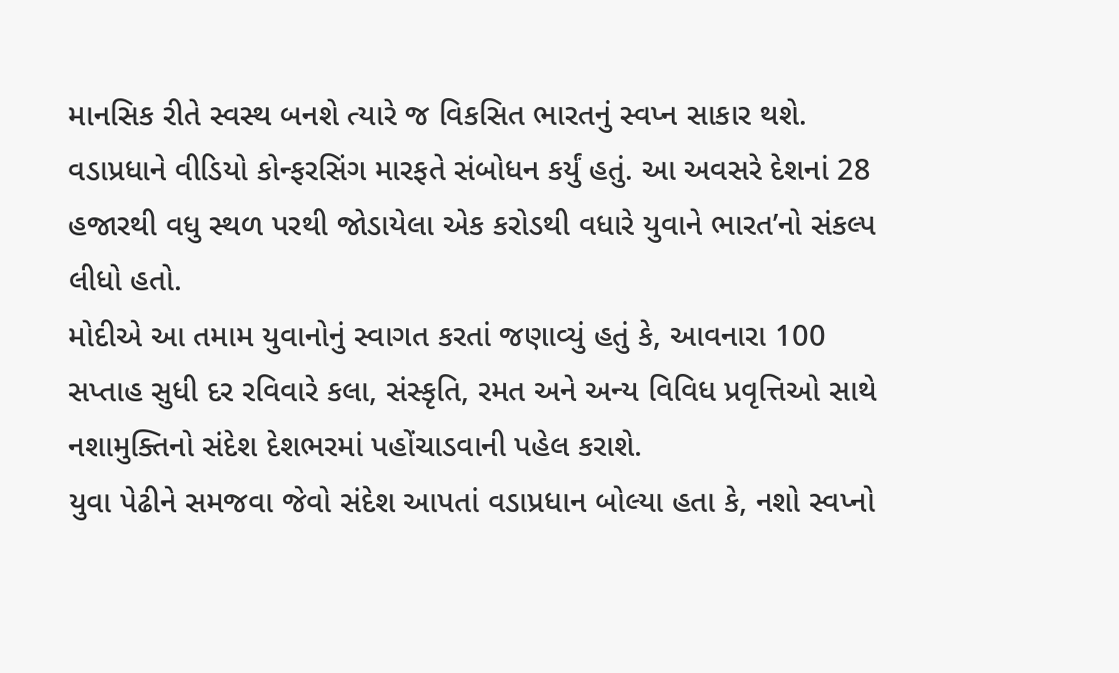માનસિક રીતે સ્વસ્થ બનશે ત્યારે જ વિકસિત ભારતનું સ્વપ્ન સાકાર થશે.
વડાપ્રધાને વીડિયો કોન્ફરસિંગ મારફતે સંબોધન કર્યું હતું. આ અવસરે દેશનાં 28 હજારથી વધુ સ્થળ પરથી જોડાયેલા એક કરોડથી વધારે યુવાને ભારત’નો સંકલ્પ લીધો હતો.
મોદીએ આ તમામ યુવાનોનું સ્વાગત કરતાં જણાવ્યું હતું કે, આવનારા 100 સપ્તાહ સુધી દર રવિવારે કલા, સંસ્કૃતિ, રમત અને અન્ય વિવિધ પ્રવૃત્તિઓ સાથે નશામુક્તિનો સંદેશ દેશભરમાં પહોંચાડવાની પહેલ કરાશે.
યુવા પેઢીને સમજવા જેવો સંદેશ આપતાં વડાપ્રધાન બોલ્યા હતા કે, નશો સ્વપ્નો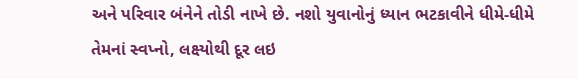અને પરિવાર બંનેને તોડી નાખે છે. નશો યુવાનોનું ધ્યાન ભટકાવીને ધીમે-ધીમે તેમનાં સ્વપ્નો, લક્ષ્યોથી દૂર લઇ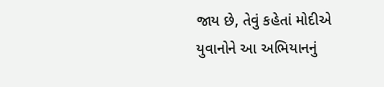જાય છે, તેવું કહેતાં મોદીએ યુવાનોને આ અભિયાનનું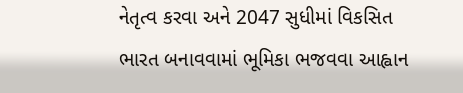નેતૃત્વ કરવા અને 2047 સુધીમાં વિકસિત ભારત બનાવવામાં ભૂમિકા ભજવવા આહ્વાન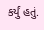કર્યું હતું.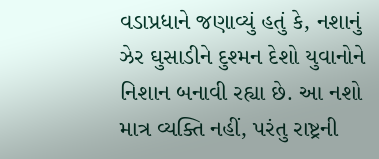વડાપ્રધાને જણાવ્યું હતું કે, નશાનું ઝેર ઘુસાડીને દુશ્મન દેશો યુવાનોને નિશાન બનાવી રહ્યા છે. આ નશો માત્ર વ્યક્તિ નહીં, પરંતુ રાષ્ટ્રની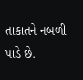તાકાતને નબળી પાડે છે.